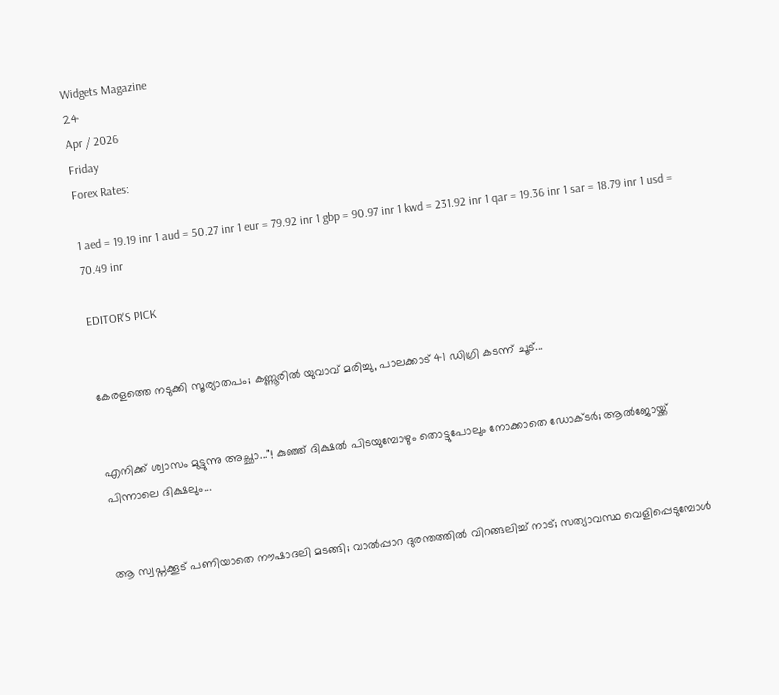Widgets Magazine
24
Apr / 2026
Friday
Forex Rates:

1 aed = 19.19 inr 1 aud = 50.27 inr 1 eur = 79.92 inr 1 gbp = 90.97 inr 1 kwd = 231.92 inr 1 qar = 19.36 inr 1 sar = 18.79 inr 1 usd = 70.49 inr

EDITOR'S PICK


കേരളത്തെ നടുക്കി സൂര്യാതപം; കണ്ണൂരിൽ യുവാവ് മരിച്ചു, പാലക്കാട് 41 ഡിഗ്രി കടന്ന് ചൂട്...


എനിക്ക് ശ്വാസം മുട്ടുന്നു അച്ഛാ..."! കുഞ്ഞ് ദിക്ഷൽ പിടയുമ്പോഴും തൊട്ടുപോലും നോക്കാതെ ഡോക്ടർ; ആൽജോയ്ക്ക് പിന്നാലെ ദിക്ഷലും...


ആ സ്വപ്നക്കൂട് പണിയാതെ നൗഷാദലി മടങ്ങി; വാൽപ്പാറ ദുരന്തത്തിൽ വിറങ്ങലിച്ച് നാട്; സത്യാവസ്ഥ വെളിപ്പെടുമ്പോൾ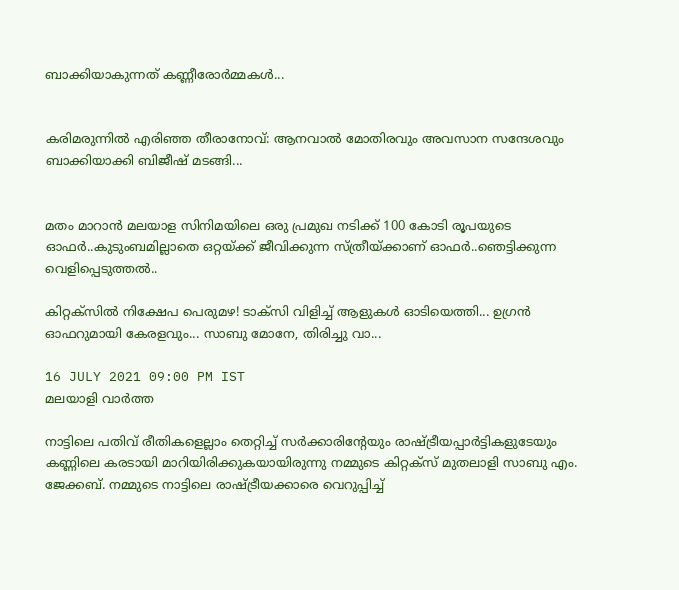ബാക്കിയാകുന്നത് കണ്ണീരോർമ്മകൾ...


കരിമരുന്നിൽ എരിഞ്ഞ തീരാനോവ്: ആനവാൽ മോതിരവും അവസാന സന്ദേശവും ബാക്കിയാക്കി ബിജീഷ് മടങ്ങി...


മതം മാറാൻ മലയാള സിനിമയിലെ ഒരു പ്രമുഖ നടിക്ക് 100 കോടി രൂപയുടെ ഓഫർ..കുടുംബമില്ലാതെ ഒറ്റയ്ക്ക് ജീവിക്കുന്ന സ്ത്രീയ്ക്കാണ് ഓഫർ..ഞെട്ടിക്കുന്ന വെളിപ്പെടുത്തൽ..

കിറ്റക്സിൽ നിക്ഷേപ പെരുമഴ! ടാക്സി വിളിച്ച് ആളുകൾ ഓടിയെത്തി... ഉഗ്രൻ ഓഫറുമായി കേരളവും... സാബു മോനേ, തിരിച്ചു വാ...

16 JULY 2021 09:00 PM IST
മലയാളി വാര്‍ത്ത

നാട്ടിലെ പതിവ് രീതികളെല്ലാം തെറ്റിച്ച് സർക്കാരിന്റേയും രാഷ്ട്രീയപ്പാർട്ടികളുടേയും കണ്ണിലെ കരടായി മാറിയിരിക്കുകയായിരുന്നു നമ്മുടെ കിറ്റക്സ് മുതലാളി സാബു എം. ജേക്കബ്. നമ്മുടെ നാട്ടിലെ രാഷ്ട്രീയക്കാരെ വെറുപ്പിച്ച്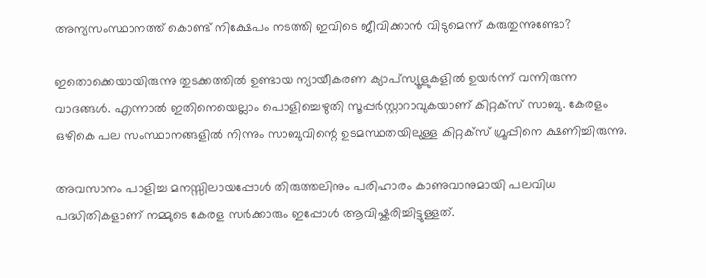അന്യസംസ്ഥാനത്ത് കൊണ്ട് നിക്ഷേപം നടത്തി ഇവിടെ ജീവിക്കാൻ വിടുമെന്ന് കരുതുന്നുണ്ടോ?

ഇതൊക്കെയായിരുന്നു തുടക്കത്തിൽ ഉണ്ടായ ന്യായീകരണ ക്യാപ്സ്യൂളുകളിൽ ഉയർന്ന് വന്നിരുന്ന വാദങ്ങൾ. എന്നാൽ ഇതിനെയെല്ലാം പൊളിച്ചെഴുതി സൂപ്പർസ്റ്റാറാവുകയാണ് കിറ്റക്സ് സാബു. കേരളം ഒഴികെ പല സംസ്ഥാനങ്ങളിൽ നിന്നും സാബുവിന്റെ ഉടമസ്ഥതയിലുള്ള കിറ്റക്സ് ഗ്രൂപ്പിനെ ക്ഷണിച്ചിരുന്നു.

അവസാനം പാളിച്ച മനസ്സിലായപ്പോൾ തിരുത്തലിനും പരിഹാരം കാണുവാനുമായി പലവിധ പദ്ധിതികളാണ് നമ്മുടെ കേരള സർക്കാരും ഇപ്പോൾ ആവിഷ്കരിച്ചിട്ടുള്ളത്.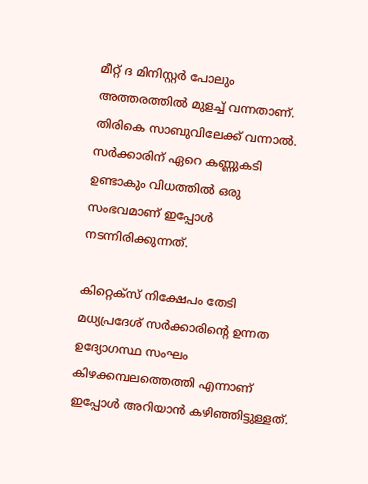മീറ്റ് ദ മിനിസ്റ്റർ പോലും അത്തരത്തിൽ മുളച്ച് വന്നതാണ്. തിരികെ സാബുവിലേക്ക് വന്നാൽ. സർക്കാരിന് ഏറെ കണ്ണുകടി ഉണ്ടാകും വിധത്തിൽ ഒരു സംഭവമാണ് ഇപ്പോൾ നടന്നിരിക്കുന്നത്.

കിറ്റെക്സ് നിക്ഷേപം തേടി മധ്യപ്രദേശ് സർക്കാരിന്റെ ഉന്നത ഉദ്യോഗസ്ഥ സംഘം കിഴക്കമ്പലത്തെത്തി എന്നാണ് ഇപ്പോൾ അറിയാൻ കഴിഞ്ഞിട്ടുള്ളത്.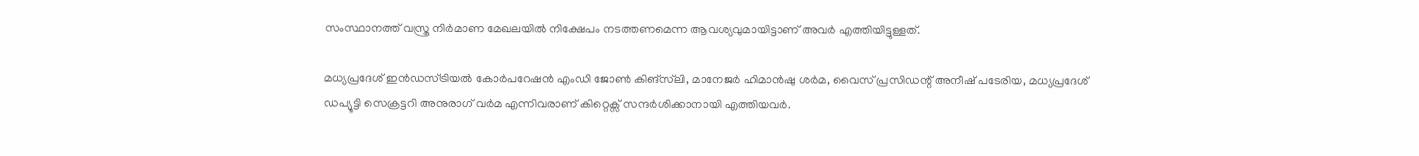സംസ്ഥാനത്ത് വസ്ത്ര നിർമാണ മേഖലയിൽ നിക്ഷേപം നടത്തണമെന്ന ആവശ്യവുമായിട്ടാണ് അവർ എത്തിയിട്ടുള്ളത്.

മധ്യപ്രദേശ് ഇൻഡസ്ട്രിയൽ കോർപറേഷൻ എംഡി ജോൺ കിങ്സ്‌ലി, മാനേജർ ഹിമാൻഷു ശർമ, വൈസ് പ്രസിഡന്റ് അനീഷ് പടേരിയ, മധ്യപ്രദേശ് ഡപ്യൂട്ടി സെക്രട്ടറി അനുരാഗ് വർമ എന്നിവരാണ് കിറ്റെക്സ് സന്ദർശിക്കാനായി എത്തിയവർ.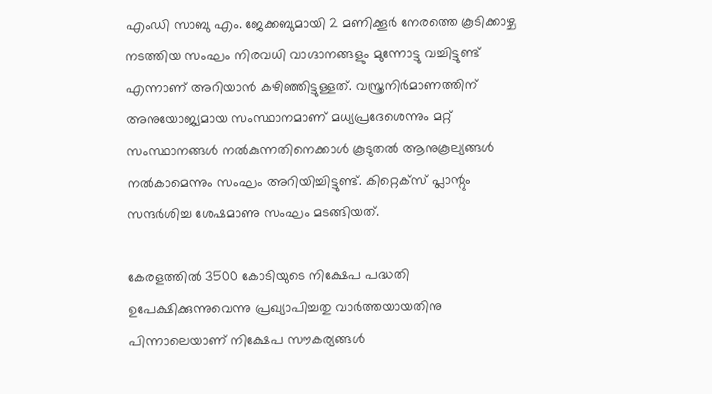എംഡി സാബു എം. ജേക്കബുമായി 2 മണിക്കൂർ നേരത്തെ കൂടിക്കാഴ്ച നടത്തിയ സംഘം നിരവധി വാഗ്ദാനങ്ങളും മുന്നോട്ടു വച്ചിട്ടുണ്ട് എന്നാണ് അറിയാൻ കഴിഞ്ഞിട്ടുള്ളത്. വസ്ത്രനിർമാണത്തിന് അനുയോജ്യമായ സംസ്ഥാനമാണ് മധ്യപ്രദേശെന്നും മറ്റ് സംസ്ഥാനങ്ങൾ നൽകുന്നതിനെക്കാൾ കൂടുതൽ ആനുകൂല്യങ്ങൾ നൽകാമെന്നും സംഘം അറിയിച്ചിട്ടുണ്ട്. കിറ്റെക്‌സ് പ്ലാന്റും സന്ദർശിച്ച ശേഷമാണു സംഘം മടങ്ങിയത്.

കേരളത്തിൽ 3500 കോടിയുടെ നിക്ഷേപ പദ്ധതി ഉപേക്ഷിക്കുന്നുവെന്നു പ്രഖ്യാപിച്ചതു വാർത്തയായതിനു പിന്നാലെയാണ് നിക്ഷേപ സൗകര്യങ്ങൾ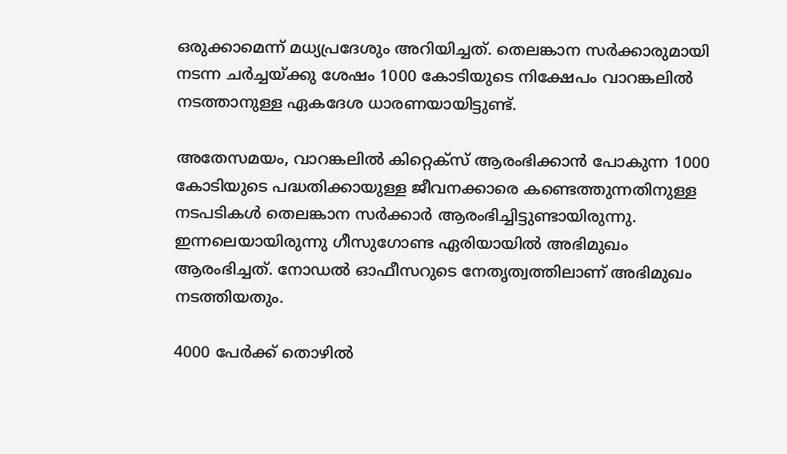ഒരുക്കാമെന്ന് മധ്യപ്രദേശും അറിയിച്ചത്. തെലങ്കാന സർക്കാരുമായി നടന്ന ചർച്ചയ്ക്കു ശേഷം 1000 കോടിയുടെ നിക്ഷേപം വാറങ്കലിൽ നടത്താനുള്ള ഏകദേശ ധാരണയായിട്ടുണ്ട്.

അതേസമയം, വാറങ്കലില്‍ കിറ്റെക്‌സ് ആരംഭിക്കാന്‍ പോകുന്ന 1000 കോടിയുടെ പദ്ധതിക്കായുള്ള ജീവനക്കാരെ കണ്ടെത്തുന്നതിനുള്ള നടപടികള്‍ തെലങ്കാന സര്‍ക്കാര്‍ ആരംഭിച്ചിട്ടുണ്ടായിരുന്നു. ഇന്നലെയായിരുന്നു ഗീസുഗോണ്ട ഏരിയായില്‍ അഭിമുഖം ആരംഭിച്ചത്. നോഡല്‍ ഓഫീസറുടെ നേതൃത്വത്തിലാണ് അഭിമുഖം നടത്തിയതും.

4000 പേര്‍ക്ക് തൊഴില്‍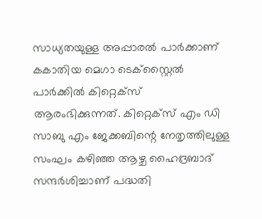സാധ്യതയുള്ള അപ്പാരല്‍ പാര്‍ക്കാണ് കകാതിയ മെഗാ ടെക്‌സ്റ്റൈല്‍ പാര്‍ക്കില്‍ കിറ്റെക്‌സ് ആരംഭിക്കുന്നത്. കിറ്റെക്‌സ് എം ഡി സാബു എം ജേക്കബിന്റെ നേതൃത്തിലുള്ള സംഘം കഴിഞ്ഞ ആഴ്ച ഹൈദ്രബാദ് സന്ദര്‍ശിച്ചാണ് പദ്ധതി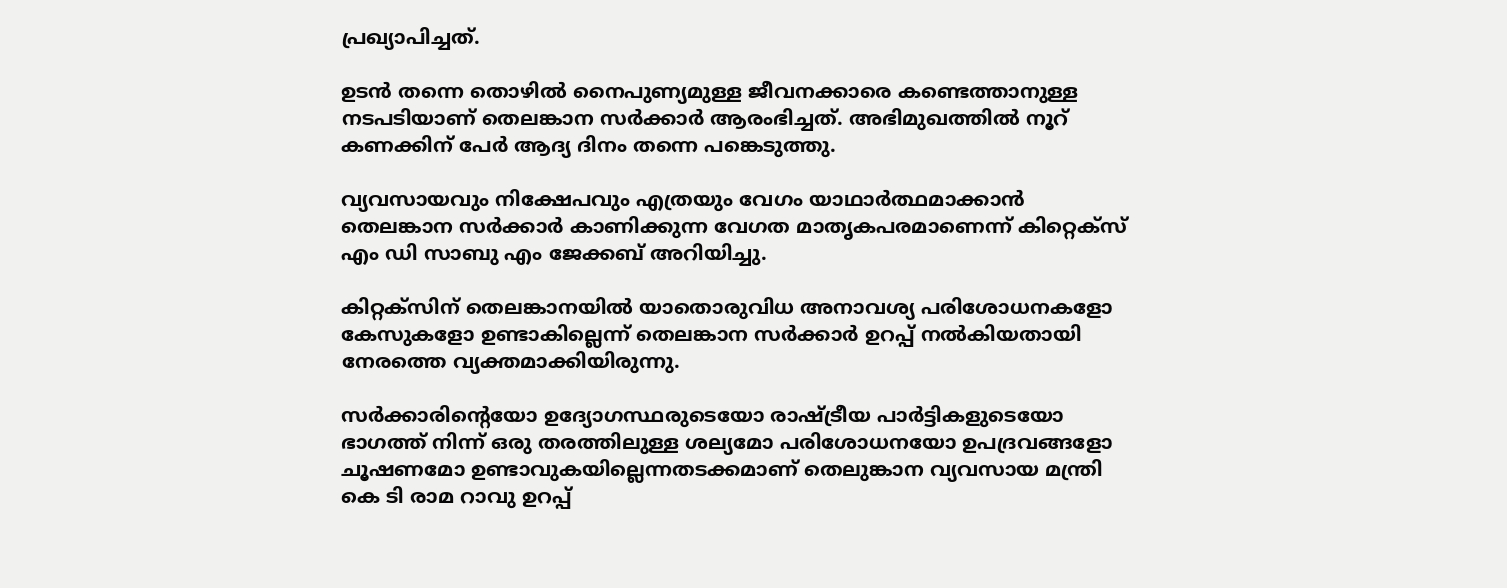പ്രഖ്യാപിച്ചത്.

ഉടന്‍ തന്നെ തൊഴില്‍ നൈപുണ്യമുള്ള ജീവനക്കാരെ കണ്ടെത്താനുള്ള നടപടിയാണ് തെലങ്കാന സര്‍ക്കാര്‍ ആരംഭിച്ചത്. അഭിമുഖത്തില്‍ നൂറ് കണക്കിന് പേര്‍ ആദ്യ ദിനം തന്നെ പങ്കെടുത്തു.

വ്യവസായവും നിക്ഷേപവും എത്രയും വേഗം യാഥാര്‍ത്ഥമാക്കാന്‍ തെലങ്കാന സര്‍ക്കാര്‍ കാണിക്കുന്ന വേഗത മാതൃകപരമാണെന്ന് കിറ്റെക്‌സ് എം ഡി സാബു എം ജേക്കബ് അറിയിച്ചു.

കിറ്റക്സിന് തെലങ്കാനയില്‍ യാതൊരുവിധ അനാവശ്യ പരിശോധനകളോ കേസുകളോ ഉണ്ടാകില്ലെന്ന് തെലങ്കാന സര്‍ക്കാര്‍ ഉറപ്പ് നല്‍കിയതായി നേരത്തെ വ്യക്തമാക്കിയിരുന്നു.

സര്‍ക്കാരിന്റെയോ ഉദ്യോഗസ്ഥരുടെയോ രാഷ്ട്രീയ പാര്‍ട്ടികളുടെയോ ഭാഗത്ത് നിന്ന് ഒരു തരത്തിലുള്ള ശല്യമോ പരിശോധനയോ ഉപദ്രവങ്ങളോ ചൂഷണമോ ഉണ്ടാവുകയില്ലെന്നതടക്കമാണ് തെലുങ്കാന വ്യവസായ മന്ത്രി കെ ടി രാമ റാവു ഉറപ്പ്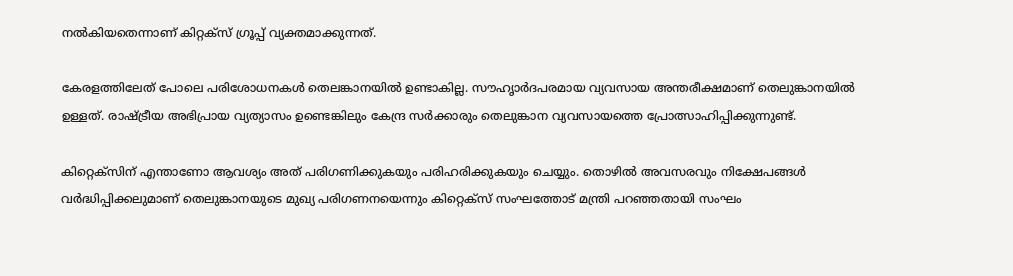നല്‍കിയതെന്നാണ് കിറ്റക്സ് ഗ്രൂപ്പ് വ്യക്തമാക്കുന്നത്.

കേരളത്തിലേത് പോലെ പരിശോധനകള്‍ തെലങ്കാനയില്‍ ഉണ്ടാകില്ല. സൗഹൃാര്‍ദപരമായ വ്യവസായ അന്തരീക്ഷമാണ് തെലുങ്കാനയില്‍ ഉള്ളത്. രാഷ്ട്രീയ അഭിപ്രായ വ്യത്യാസം ഉണ്ടെങ്കിലും കേന്ദ്ര സര്‍ക്കാരും തെലുങ്കാന വ്യവസായത്തെ പ്രോത്സാഹിപ്പിക്കുന്നുണ്ട്.

കിറ്റെക്സിന് എന്താണോ ആവശ്യം അത് പരിഗണിക്കുകയും പരിഹരിക്കുകയും ചെയ്യും. തൊഴില്‍ അവസരവും നിക്ഷേപങ്ങള്‍ വര്‍ദ്ധിപ്പിക്കലുമാണ് തെലുങ്കാനയുടെ മുഖ്യ പരിഗണനയെന്നും കിറ്റെക്സ് സംഘത്തോട് മന്ത്രി പറഞ്ഞതായി സംഘം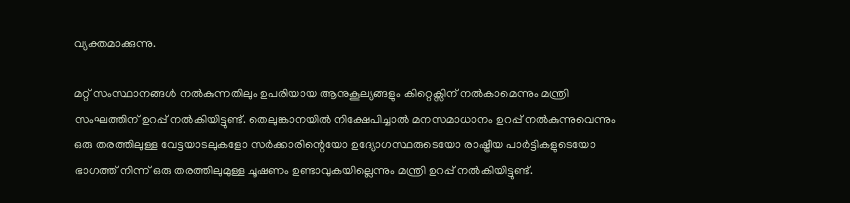വ്യക്തമാക്കുന്നു.

മറ്റ് സംസ്ഥാനങ്ങള്‍ നല്‍കുന്നതിലും ഉപരിയായ ആനുകൂല്യങ്ങളും കിറ്റെക്സിന് നല്‍കാമെന്നും മന്ത്രി സംഘത്തിന് ഉറപ്പ് നല്‍കിയിട്ടുണ്ട്. തെലുങ്കാനയില്‍ നിക്ഷേപിച്ചാല്‍ മനസമാധാനം ഉറപ്പ് നല്‍കുന്നുവെന്നും ഒരു തരത്തിലുള്ള വേട്ടയാടലുകളോ സര്‍ക്കാരിന്റെയോ ഉദ്യോഗസ്ഥരുടെയോ രാഷ്ട്രീയ പാര്‍ട്ടികളുടെയോ ഭാഗത്ത് നിന്ന് ഒരു തരത്തിലുമുള്ള ചൂഷണം ഉണ്ടാവുകയില്ലെന്നും മന്ത്രി ഉറപ്പ് നല്‍കിയിട്ടുണ്ട്.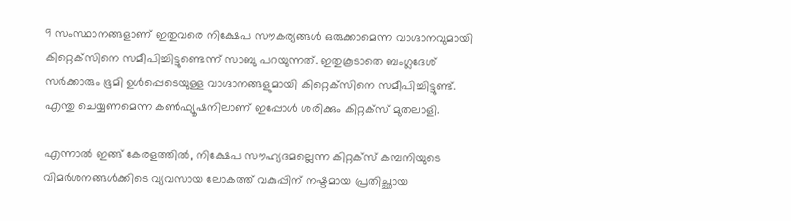9 സംസ്ഥാനങ്ങളാണ് ഇതുവരെ നിക്ഷേപ സൗകര്യങ്ങൾ ഒരുക്കാമെന്ന വാഗ്ദാനവുമായി കിറ്റെക്‌സിനെ സമീപിച്ചിട്ടുണ്ടെന്ന് സാബു പറയുന്നത്. ഇതുകൂടാതെ ബംഗ്ലദേശ് സർക്കാരും ഭൂമി ഉൾപ്പെടെയുള്ള വാഗ്ദാനങ്ങളുമായി കിറ്റെക്‌സിനെ സമീപിച്ചിട്ടുണ്ട്. എന്തു ചെയ്യണമെന്ന കൺഫ്യൂഷനിലാണ് ഇപ്പോൾ ശരിക്കും കിറ്റക്സ് മുതലാളി.

എന്നാൽ ഇങ്ങ് കേരളത്തിൽ, നിക്ഷേപ സൗഹ്യദമല്ലെന്ന കിറ്റക്‌സ് കമ്പനിയുടെ വിമര്‍ശനങ്ങള്‍ക്കിടെ വ്യവസായ ലോകത്ത് വകുപ്പിന് നഷ്ടമായ പ്രതിച്ഛായ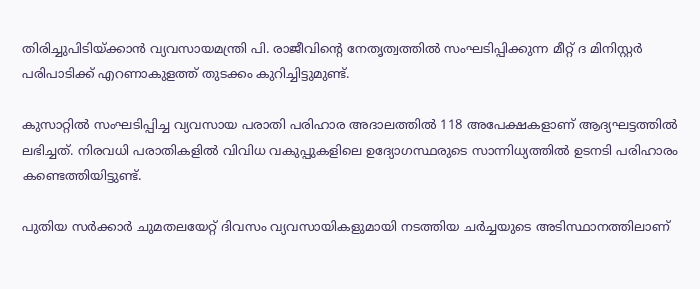തിരിച്ചുപിടിയ്ക്കാന്‍ വ്യവസായമന്ത്രി പി. രാജീവിന്റെ നേതൃത്വത്തിൽ സംഘടിപ്പിക്കുന്ന മീറ്റ് ദ മിനിസ്റ്റർ പരിപാടിക്ക് എറണാകുളത്ത് തുടക്കം കുറിച്ചിട്ടുമുണ്ട്.

കുസാറ്റിൽ സംഘടിപ്പിച്ച വ്യവസായ പരാതി പരിഹാര അദാലത്തിൽ 118 അപേക്ഷകളാണ് ആദ്യഘട്ടത്തിൽ ലഭിച്ചത്. നിരവധി പരാതികളിൽ വിവിധ വകുപ്പുകളിലെ ഉദ്യോഗസ്ഥരുടെ സാന്നിധ്യത്തിൽ ഉടനടി പരിഹാരം കണ്ടെത്തിയിട്ടുണ്ട്.

പുതിയ സർക്കാർ ചുമതലയേറ്റ് ദിവസം വ്യവസായികളുമായി നടത്തിയ ചർച്ചയുടെ അടിസ്ഥാനത്തിലാണ്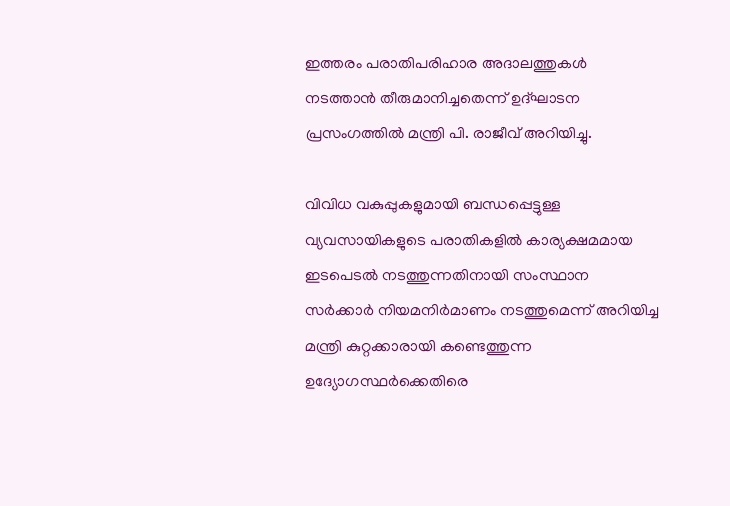ഇത്തരം പരാതിപരിഹാര അദാലത്തുകൾ നടത്താൻ തീരുമാനിച്ചതെന്ന് ഉദ്ഘാടന പ്രസംഗത്തിൽ മന്ത്രി പി. രാജീവ് അറിയിച്ചു.

വിവിധ വകുപ്പുകളുമായി ബന്ധപ്പെട്ടുള്ള വ്യവസായികളുടെ പരാതികളിൽ കാര്യക്ഷമമായ ഇടപെടൽ നടത്തുന്നതിനായി സംസ്ഥാന സർക്കാർ നിയമനിർമാണം നടത്തുമെന്ന് അറിയിച്ച മന്ത്രി കുറ്റക്കാരായി കണ്ടെത്തുന്ന ഉദ്യോഗസ്ഥർക്കെതിരെ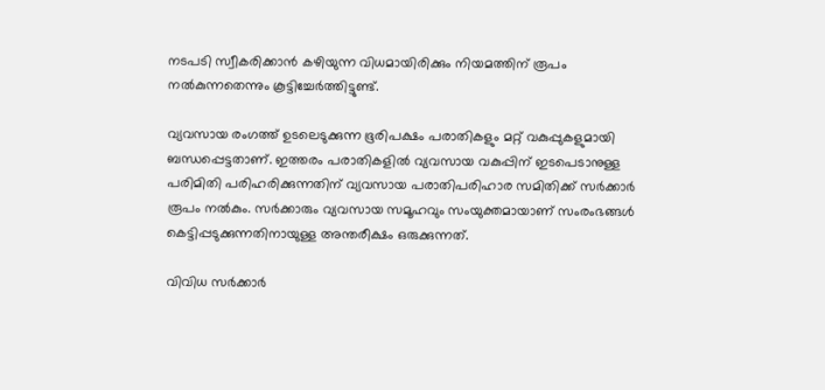നടപടി സ്വീകരിക്കാൻ കഴിയുന്ന വിധമായിരിക്കും നിയമത്തിന് രൂപം നൽകുന്നതെന്നും കൂട്ടിച്ചേർത്തിട്ടുണ്ട്.

വ്യവസായ രംഗത്ത് ഉടലെടുക്കുന്ന ഭൂരിപക്ഷം പരാതികളും മറ്റ് വകുപ്പുകളുമായി ബന്ധപ്പെട്ടതാണ്. ഇത്തരം പരാതികളിൽ വ്യവസായ വകുപ്പിന് ഇടപെടാനുള്ള പരിമിതി പരിഹരിക്കുന്നതിന് വ്യവസായ പരാതിപരിഹാര സമിതിക്ക് സർക്കാർ രൂപം നൽകും. സർക്കാരും വ്യവസായ സമൂഹവും സംയുക്തമായാണ് സംരംഭങ്ങൾ കെട്ടിപ്പടുക്കുന്നതിനായുള്ള അന്തരീക്ഷം ഒരുക്കുന്നത്.

വിവിധ സര്‍ക്കാര്‍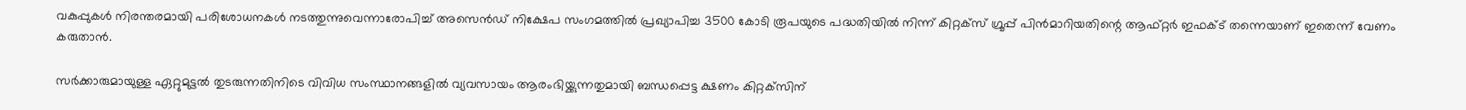വകുപ്പുകൾ നിരന്തരമായി പരിശോധനകള്‍ നടത്തുന്നുവെന്നാരോപിച്ച് അസെന്‍ഡ് നിക്ഷേപ സംഗമത്തില്‍ പ്രഖ്യാപിച്ച 3500 കോടി രൂപയുടെ പദ്ധതിയില്‍ നിന്ന് കിറ്റക്‌സ് ഗ്രൂപ്പ് പിന്‍മാറിയതിന്റെ ആഫ്റ്റർ ഇഫക്ട് തന്നെയാണ് ഇതെന്ന് വേണം കരുതാൻ.

സര്‍ക്കാരുമായുള്ള ഏറ്റുമുട്ടല്‍ തുടരുന്നതിനിടെ വിവിധ സംസ്ഥാനങ്ങളില്‍ വ്യവസായം ആരംഭിയ്ക്കുന്നതുമായി ബന്ധപ്പെട്ട ക്ഷണം കിറ്റക്‌സിന്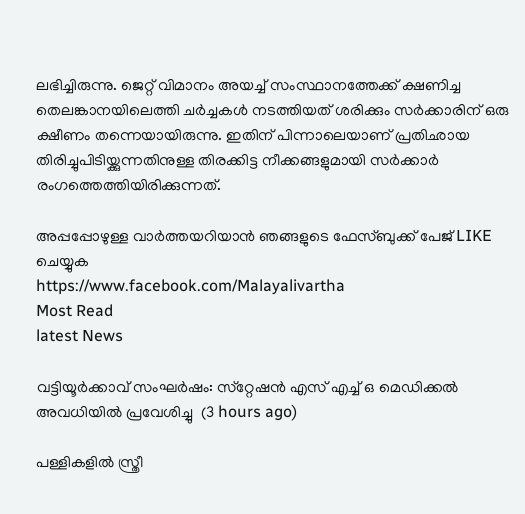ലഭിച്ചിരുന്നു. ജെറ്റ് വിമാനം അയച്ച് സംസ്ഥാനത്തേക്ക് ക്ഷണിച്ച തെലങ്കാനയിലെത്തി ചര്‍ച്ചകള്‍ നടത്തിയത് ശരിക്കും സർക്കാരിന് ഒരു ക്ഷീണം തന്നെയായിരുന്നു. ഇതിന് പിന്നാലെയാണ് പ്രതിഛായ തിരിച്ചുപിടിയ്ക്കുന്നതിനുള്ള തിരക്കിട്ട നീക്കങ്ങളുമായി സര്‍ക്കാര്‍ രംഗത്തെത്തിയിരിക്കുന്നത്.

അപ്പപ്പോഴുള്ള വാര്‍ത്തയറിയാന്‍ ഞങ്ങളുടെ ഫേസ്‌ബുക്ക്‌ പേജ് LIKE ചെയ്യുക
https://www.facebook.com/Malayalivartha
Most Read
latest News

വട്ടിയൂര്‍ക്കാവ് സംഘര്‍ഷം: സ്‌റ്റേഷന്‍ എസ് എച്ച് ഒ മെഡിക്കല്‍ അവധിയില്‍ പ്രവേശിച്ചു  (3 hours ago)

പള്ളികളില്‍ സ്ത്രീ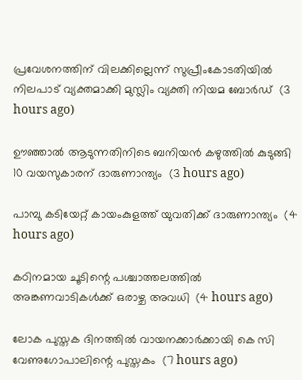പ്രവേശനത്തിന് വിലക്കില്ലെന്ന് സുപ്രീംകോടതിയില്‍ നിലപാട് വ്യക്തമാക്കി മുസ്ലിം വ്യക്തി നിയമ ബോര്‍ഡ്  (3 hours ago)

ഊഞ്ഞാല്‍ ആടുന്നതിനിടെ ബനിയന്‍ കഴുത്തില്‍ കുടുങ്ങി 10 വയസുകാരന് ദാരുണാന്ത്യം  (3 hours ago)

പാമ്പു കടിയേറ്റ് കായംകുളത്ത് യുവതിക്ക് ദാരുണാന്ത്യം  (4 hours ago)

കഠിനമായ ചൂടിന്റെ പശ്ചാത്തലത്തില്‍ അങ്കണവാടികള്‍ക്ക് ഒരാഴ്ച അവധി  (4 hours ago)

ലോക പുസ്തക ദിനത്തില്‍ വായനക്കാര്‍ക്കായി കെ സി വേണുഗോപാലിന്റെ പുസ്തകം  (7 hours ago)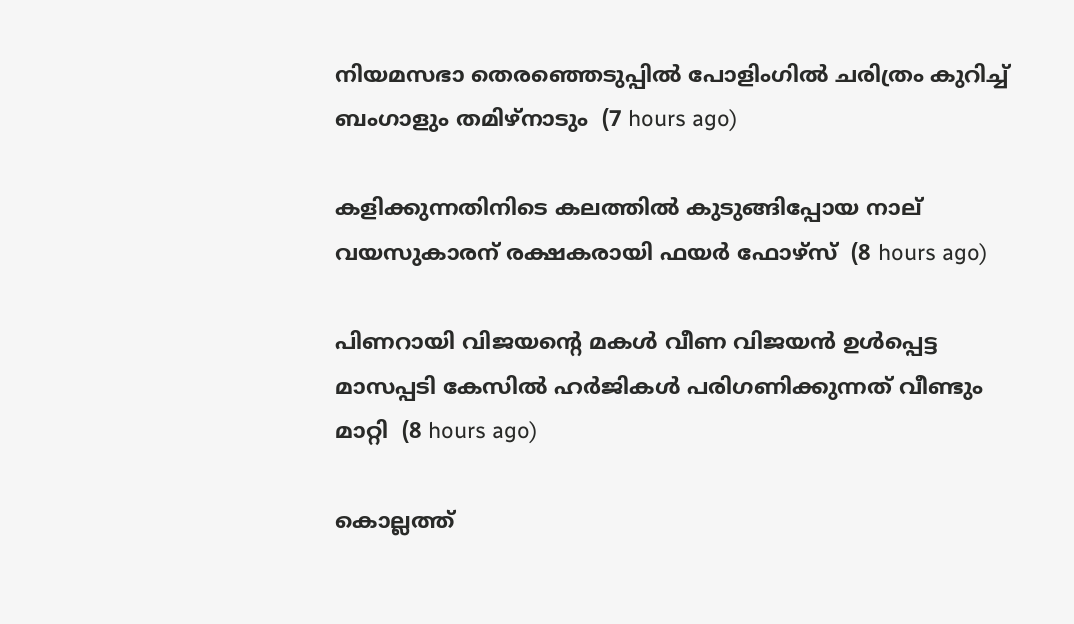നിയമസഭാ തെരഞ്ഞെടുപ്പില്‍ പോളിംഗില്‍ ചരിത്രം കുറിച്ച് ബംഗാളും തമിഴ്‌നാടും  (7 hours ago)

കളിക്കുന്നതിനിടെ കലത്തില്‍ കുടുങ്ങിപ്പോയ നാല് വയസുകാരന് രക്ഷകരായി ഫയര്‍ ഫോഴ്‌സ്  (8 hours ago)

പിണറായി വിജയന്റെ മകള്‍ വീണ വിജയന്‍ ഉള്‍പ്പെട്ട മാസപ്പടി കേസില്‍ ഹര്‍ജികള്‍ പരിഗണിക്കുന്നത് വീണ്ടും മാറ്റി  (8 hours ago)

കൊല്ലത്ത്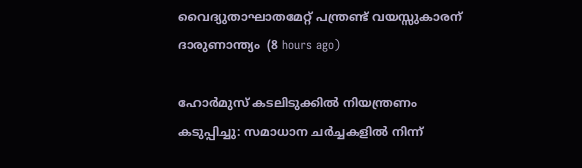വൈദ്യുതാഘാതമേറ്റ് പന്ത്രണ്ട് വയസ്സുകാരന് ദാരുണാന്ത്യം  (8 hours ago)

ഹോര്‍മുസ് കടലിടുക്കില്‍ നിയന്ത്രണം കടുപ്പിച്ചു: സമാധാന ചര്‍ച്ചകളില്‍ നിന്ന്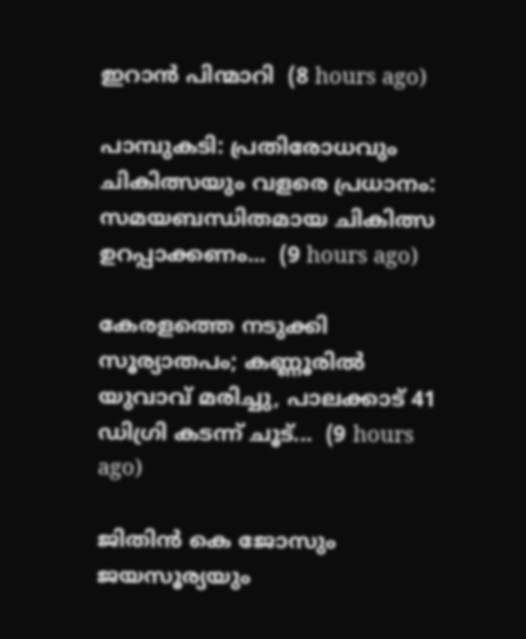ഇറാന്‍ പിന്മാറി  (8 hours ago)

പാമ്പുകടി: പ്രതിരോധവും ചികിത്സയും വളരെ പ്രധാനം: സമയബന്ധിതമായ ചികിത്സ ഉറപ്പാക്കണം...  (9 hours ago)

കേരളത്തെ നടുക്കി സൂര്യാതപം; കണ്ണൂരിൽ യുവാവ് മരിച്ചു, പാലക്കാട് 41 ഡിഗ്രി കടന്ന് ചൂട്...  (9 hours ago)

ജിതിൻ കെ ജോസും ജയസൂര്യയും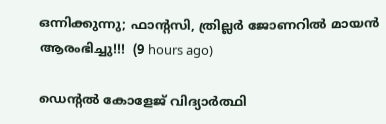ഒന്നിക്കുന്നു; ഫാന്റസി, ത്രില്ലർ ജോണറിൽ മായൻ ആരംഭിച്ചു!!!  (9 hours ago)

ഡെന്റല്‍ കോളേജ് വിദ്യാര്‍ത്ഥി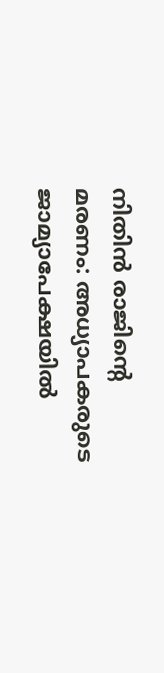നിതിന്‍ രാജിന്റെ മരണം: അധ്യാപകരുടെ ജാമ്യാപേക്ഷയില്‍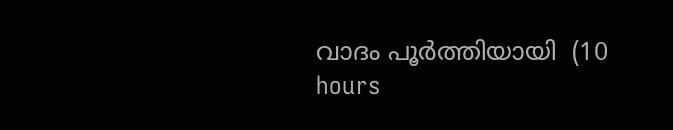വാദം പൂര്‍ത്തിയായി  (10 hours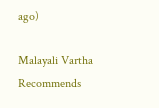ago)

Malayali Vartha Recommends